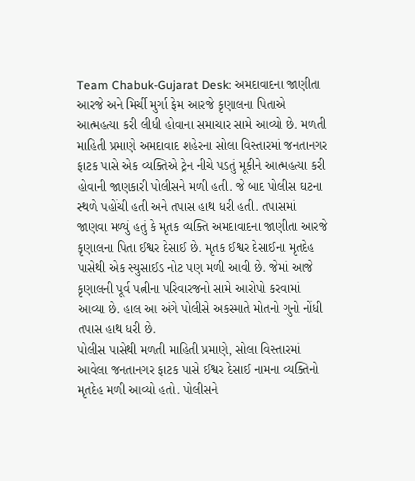Team Chabuk-Gujarat Desk: અમદાવાદના જાણીતા આરજે અને મિર્ચી મુર્ગા ફેમ આરજે કૃણાલના પિતાએ આત્મહત્યા કરી લીધી હોવાના સમાચાર સામે આવ્યો છે. મળતી માહિતી પ્રમાણે અમદાવાદ શહેરના સોલા વિસ્તારમાં જનતાનગર ફાટક પાસે એક વ્યક્તિએ ટ્રેન નીચે પડતું મૂકીને આત્મહત્યા કરી હોવાની જાણકારી પોલીસને મળી હતી. જે બાદ પોલીસ ઘટના સ્થળે પહોંચી હતી અને તપાસ હાથ ધરી હતી. તપાસમાં જાણવા મળ્યું હતું કે મૃતક વ્યક્તિ અમદાવાદના જાણીતા આરજે કૃણાલના પિતા ઈશ્વર દેસાઈ છે. મૃતક ઈશ્વર દેસાઈના મૃતદેહ પાસેથી એક સ્યુસાઈડ નોટ પણ મળી આવી છે. જેમાં આજે કૃણાલની પૂર્વ પત્નીના પરિવારજનો સામે આરોપો કરવામાં આવ્યા છે. હાલ આ અંગે પોલીસે અકસ્માતે મોતનો ગુનો નોંધી તપાસ હાથ ધરી છે.
પોલીસ પાસેથી મળતી માહિતી પ્રમાણે, સોલા વિસ્તારમાં આવેલા જનતાનગર ફાટક પાસે ઈશ્વર દેસાઈ નામના વ્યક્તિનો મૃતદેહ મળી આવ્યો હતો. પોલીસને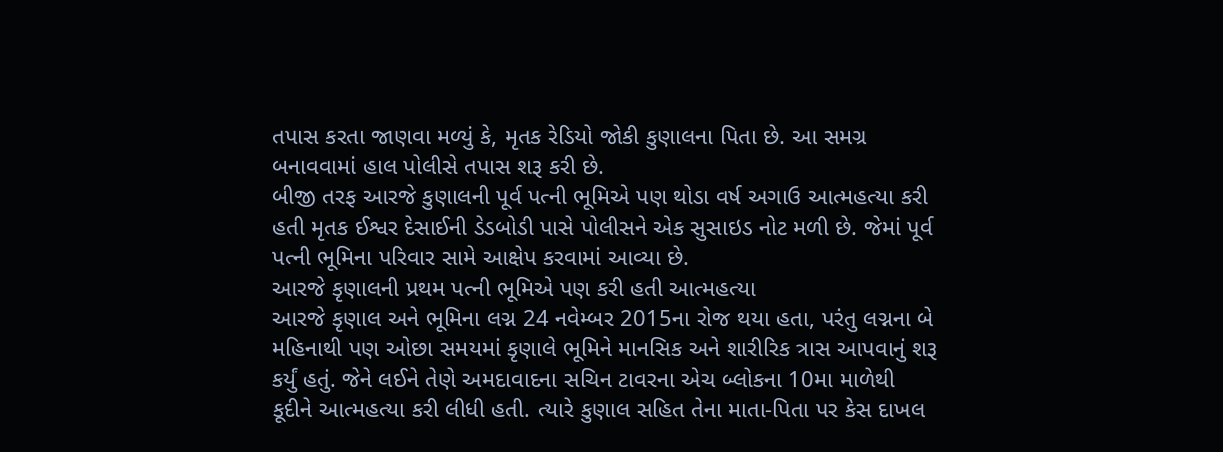તપાસ કરતા જાણવા મળ્યું કે, મૃતક રેડિયો જોકી કુણાલના પિતા છે. આ સમગ્ર બનાવવામાં હાલ પોલીસે તપાસ શરૂ કરી છે.
બીજી તરફ આરજે કુણાલની પૂર્વ પત્ની ભૂમિએ પણ થોડા વર્ષ અગાઉ આત્મહત્યા કરી હતી મૃતક ઈશ્વર દેસાઈની ડેડબોડી પાસે પોલીસને એક સુસાઇડ નોટ મળી છે. જેમાં પૂર્વ પત્ની ભૂમિના પરિવાર સામે આક્ષેપ કરવામાં આવ્યા છે.
આરજે કૃણાલની પ્રથમ પત્ની ભૂમિએ પણ કરી હતી આત્મહત્યા
આરજે કૃણાલ અને ભૂમિના લગ્ન 24 નવેમ્બર 2015ના રોજ થયા હતા, પરંતુ લગ્નના બે મહિનાથી પણ ઓછા સમયમાં કૃણાલે ભૂમિને માનસિક અને શારીરિક ત્રાસ આપવાનું શરૂ કર્યું હતું. જેને લઈને તેણે અમદાવાદના સચિન ટાવરના એચ બ્લોકના 10મા માળેથી કૂદીને આત્મહત્યા કરી લીધી હતી. ત્યારે કુણાલ સહિત તેના માતા-પિતા પર કેસ દાખલ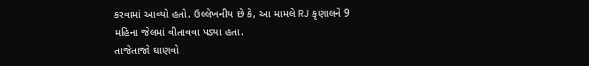કરવામાં આવ્યો હતો. ઉલ્લેખનીય છે કે, આ મામલે RJ કૃણાલને 9 મહિના જેલમાં વીતાવવા પડ્યા હતા.
તાજેતાજો ઘાણવો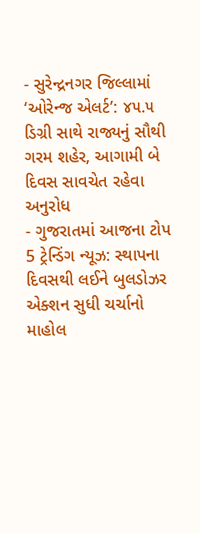- સુરેન્દ્રનગર જિલ્લામાં ‘ઓરેન્જ એલર્ટ’: ૪૫.૫ ડિગ્રી સાથે રાજ્યનું સૌથી ગરમ શહેર, આગામી બે દિવસ સાવચેત રહેવા અનુરોધ
- ગુજરાતમાં આજના ટોપ 5 ટ્રેન્ડિંગ ન્યૂઝ: સ્થાપના દિવસથી લઈને બુલડોઝર એક્શન સુધી ચર્ચાનો માહોલ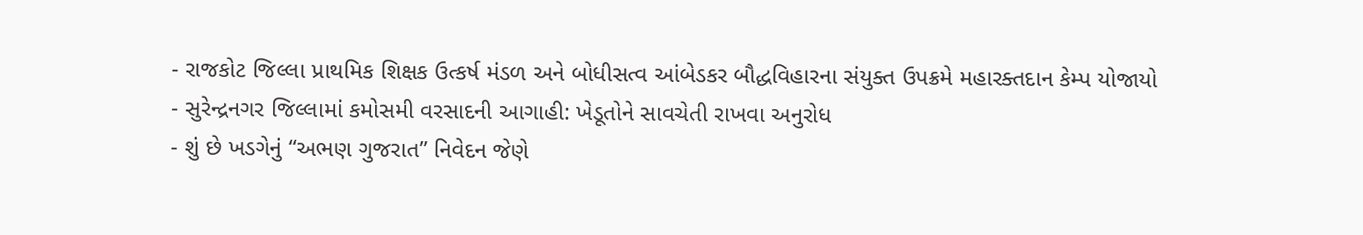- રાજકોટ જિલ્લા પ્રાથમિક શિક્ષક ઉત્કર્ષ મંડળ અને બોધીસત્વ આંબેડકર બૌદ્ધવિહારના સંયુક્ત ઉપક્રમે મહારક્તદાન કેમ્પ યોજાયો
- સુરેન્દ્રનગર જિલ્લામાં કમોસમી વરસાદની આગાહી: ખેડૂતોને સાવચેતી રાખવા અનુરોધ
- શું છે ખડગેનું “અભણ ગુજરાત” નિવેદન જેણે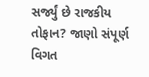સર્જ્યું છે રાજકીય તોફાન? જાણો સંપૂર્ણ વિગત